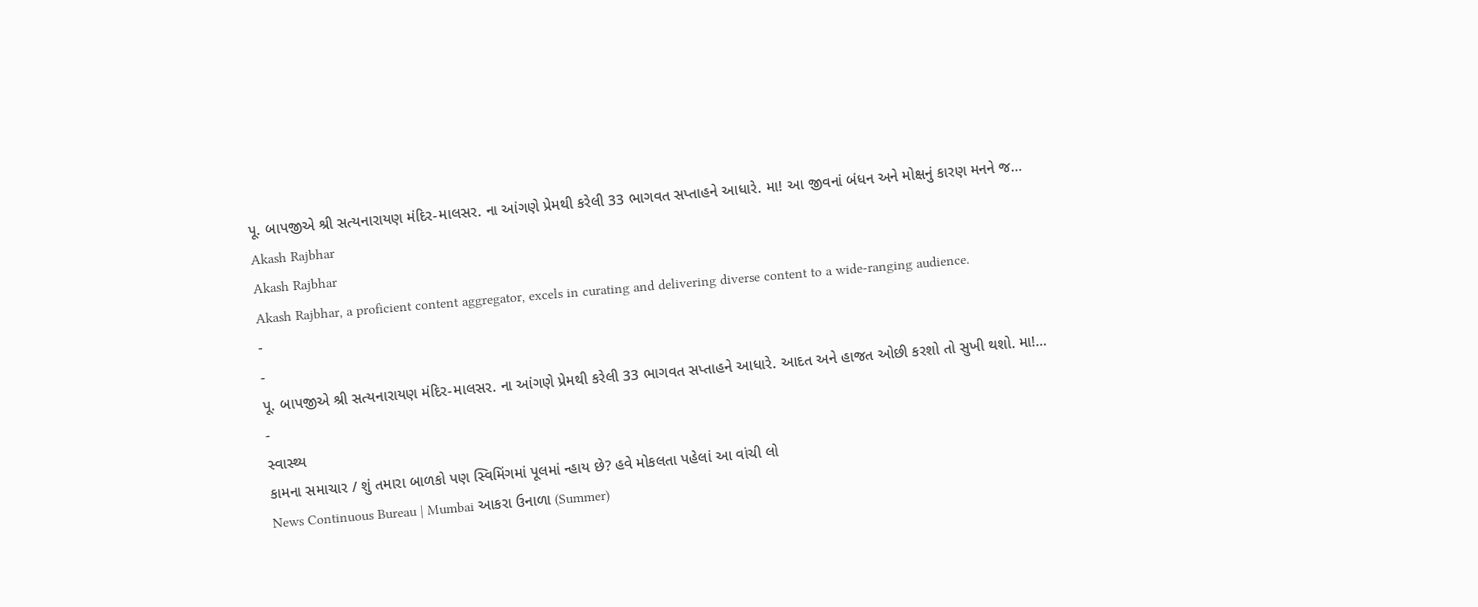પૂ. બાપજીએ શ્રી સત્યનારાયણ મંદિર-માલસર. ના આંગણે પ્રેમથી કરેલી 33 ભાગવત સપ્તાહને આધારે. મા! આ જીવનાં બંધન અને મોક્ષનું કારણ મનને જ…
Akash Rajbhar
Akash Rajbhar
Akash Rajbhar, a proficient content aggregator, excels in curating and delivering diverse content to a wide-ranging audience.
-
-
પૂ. બાપજીએ શ્રી સત્યનારાયણ મંદિર-માલસર. ના આંગણે પ્રેમથી કરેલી 33 ભાગવત સપ્તાહને આધારે. આદત અને હાજત ઓછી કરશો તો સુખી થશો. મા!…
-
સ્વાસ્થ્ય
કામના સમાચાર / શું તમારા બાળકો પણ સ્વિમિંગમાં પૂલમાં ન્હાય છે? હવે મોકલતા પહેલાં આ વાંચી લો
News Continuous Bureau | Mumbai આકરા ઉનાળા (Summer)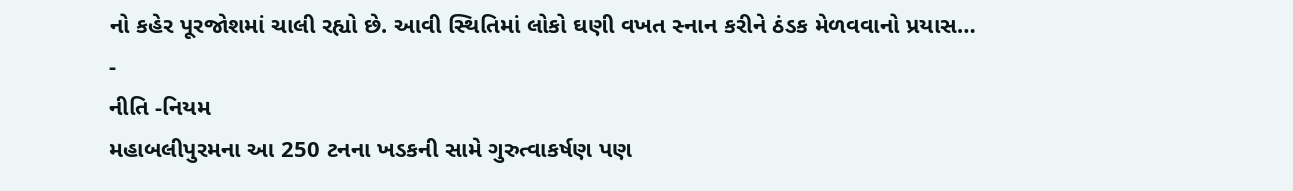નો કહેર પૂરજોશમાં ચાલી રહ્યો છે. આવી સ્થિતિમાં લોકો ઘણી વખત સ્નાન કરીને ઠંડક મેળવવાનો પ્રયાસ…
-
નીતિ -નિયમ
મહાબલીપુરમના આ 250 ટનના ખડકની સામે ગુરુત્વાકર્ષણ પણ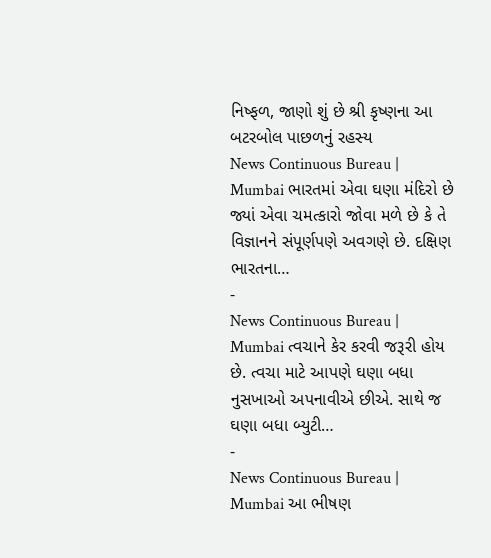નિષ્ફળ, જાણો શું છે શ્રી કૃષ્ણના આ બટરબોલ પાછળનું રહસ્ય
News Continuous Bureau | Mumbai ભારતમાં એવા ઘણા મંદિરો છે જ્યાં એવા ચમત્કારો જોવા મળે છે કે તે વિજ્ઞાનને સંપૂર્ણપણે અવગણે છે. દક્ષિણ ભારતના…
-
News Continuous Bureau | Mumbai ત્વચાને કેર કરવી જરૂરી હોય છે. ત્વચા માટે આપણે ઘણા બધા નુસખાઓ અપનાવીએ છીએ. સાથે જ ઘણા બધા બ્યુટી…
-
News Continuous Bureau | Mumbai આ ભીષણ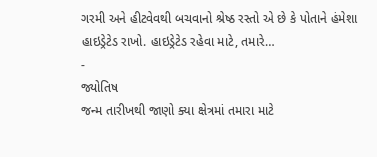ગરમી અને હીટવેવથી બચવાનો શ્રેષ્ઠ રસ્તો એ છે કે પોતાને હંમેશા હાઇડ્રેટેડ રાખો. હાઇડ્રેટેડ રહેવા માટે, તમારે…
-
જ્યોતિષ
જન્મ તારીખથી જાણો ક્યા ક્ષેત્રમાં તમારા માટે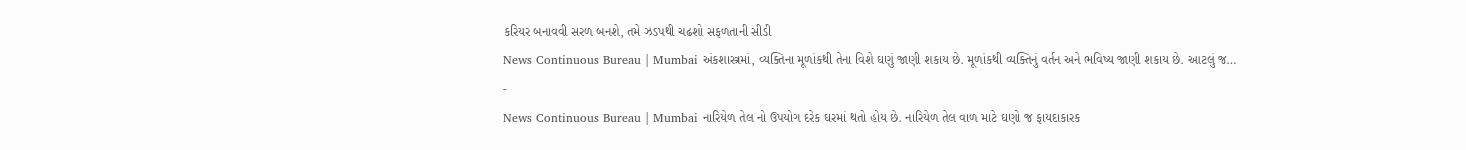કરિયર બનાવવી સરળ બનશે, તમે ઝડપથી ચઢશો સફળતાની સીડી
News Continuous Bureau | Mumbai અંકશાસ્ત્રમાં, વ્યક્તિના મૂળાંકથી તેના વિશે ઘણું જાણી શકાય છે. મૂળાંકથી વ્યક્તિનું વર્તન અને ભવિષ્ય જાણી શકાય છે. આટલું જ…
-
News Continuous Bureau | Mumbai નારિયેળ તેલ નો ઉપયોગ દરેક ઘરમાં થતો હોય છે. નારિયેળ તેલ વાળ માટે ઘણો જ ફાયદાકારક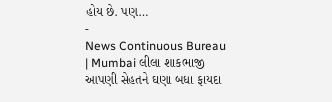હોય છે. પણ…
-
News Continuous Bureau | Mumbai લીલા શાકભાજી આપણી સેહતને ઘણા બધા ફાયદા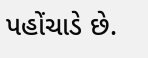પહોંચાડે છે.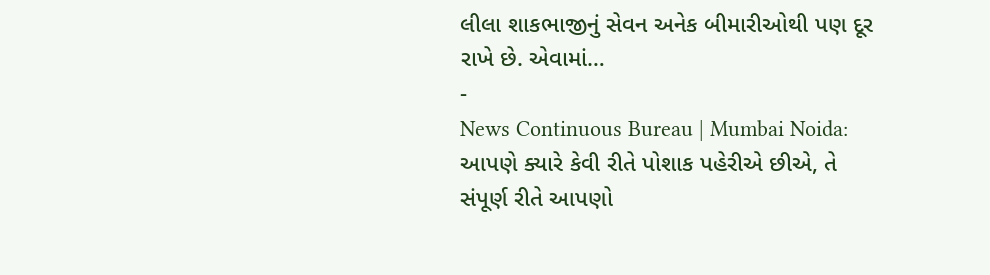લીલા શાકભાજીનું સેવન અનેક બીમારીઓથી પણ દૂર રાખે છે. એવામાં…
-
News Continuous Bureau | Mumbai Noida: આપણે ક્યારે કેવી રીતે પોશાક પહેરીએ છીએ, તે સંપૂર્ણ રીતે આપણો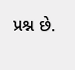પ્રશ્ન છે.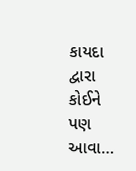કાયદા દ્વારા કોઈને પણ આવા…